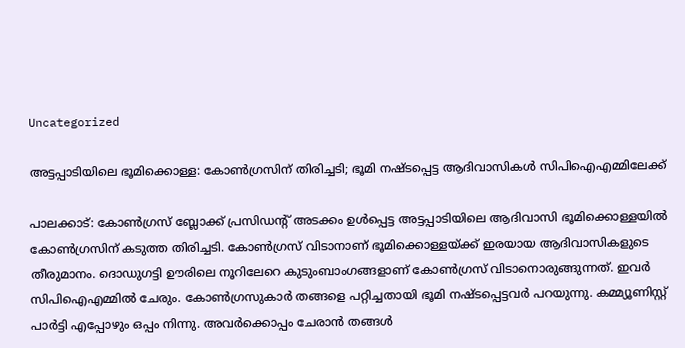Uncategorized

അട്ടപ്പാടിയിലെ ഭൂമിക്കൊള്ള: കോണ്‍ഗ്രസിന് തിരിച്ചടി; ഭൂമി നഷ്ടപ്പെട്ട ആദിവാസികള്‍ സിപിഐഎമ്മിലേക്ക്

പാലക്കാട്: കോണ്‍ഗ്രസ് ബ്ലോക്ക് പ്രസിഡന്റ് അടക്കം ഉള്‍പ്പെട്ട അട്ടപ്പാടിയിലെ ആദിവാസി ഭൂമിക്കൊള്ളയില്‍ കോണ്‍ഗ്രസിന് കടുത്ത തിരിച്ചടി. കോണ്‍ഗ്രസ് വിടാനാണ് ഭൂമിക്കൊള്ളയ്ക്ക് ഇരയായ ആദിവാസികളുടെ തീരുമാനം. ദൊഡുഗട്ടി ഊരിലെ നൂറിലേറെ കുടുംബാംഗങ്ങളാണ് കോണ്‍ഗ്രസ് വിടാനൊരുങ്ങുന്നത്. ഇവര്‍ സിപിഐഎമ്മില്‍ ചേരും. കോണ്‍ഗ്രസുകാര്‍ തങ്ങളെ പറ്റിച്ചതായി ഭൂമി നഷ്ടപ്പെട്ടവര്‍ പറയുന്നു. കമ്മ്യൂണിസ്റ്റ് പാര്‍ട്ടി എപ്പോഴും ഒപ്പം നിന്നു. അവര്‍ക്കൊപ്പം ചേരാന്‍ തങ്ങള്‍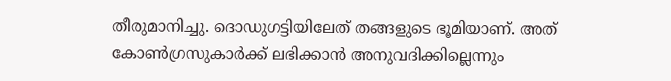തീരുമാനിച്ചു. ദൊഡുഗട്ടിയിലേത് തങ്ങളുടെ ഭൂമിയാണ്. അത് കോണ്‍ഗ്രസുകാര്‍ക്ക് ലഭിക്കാന്‍ അനുവദിക്കില്ലെന്നും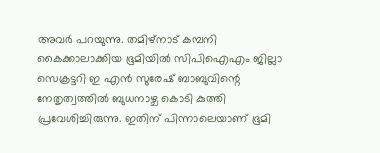അവര്‍ പറയുന്നു. തമിഴ്‌നാട് കമ്പനി കൈക്കാലാക്കിയ ഭൂമിയില്‍ സിപിഐഎം ജില്ലാ സെക്രട്ടറി ഇ എന്‍ സുരേഷ് ബാബുവിന്റെ നേതൃത്വത്തില്‍ ബുധനാഴ്ച കൊടി കുത്തി പ്രവേശിച്ചിരുന്നു. ഇതിന് പിന്നാലെയാണ് ഭൂമി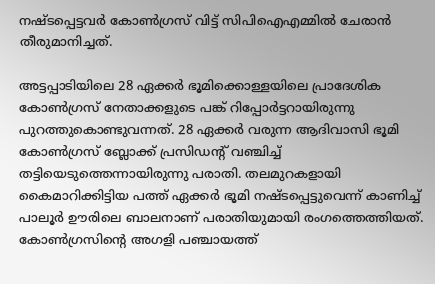നഷ്ടപ്പെട്ടവര്‍ കോണ്‍ഗ്രസ് വിട്ട് സിപിഐഎമ്മില്‍ ചേരാന്‍ തീരുമാനിച്ചത്.

അട്ടപ്പാടിയിലെ 28 ഏക്കര്‍ ഭൂമിക്കൊള്ളയിലെ പ്രാദേശിക കോണ്‍ഗ്രസ് നേതാക്കളുടെ പങ്ക് റിപ്പോര്‍ട്ടറായിരുന്നു പുറത്തുകൊണ്ടുവന്നത്. 28 ഏക്കര്‍ വരുന്ന ആദിവാസി ഭൂമി കോണ്‍ഗ്രസ് ബ്ലോക്ക് പ്രസിഡന്റ് വഞ്ചിച്ച് തട്ടിയെടുത്തെന്നായിരുന്നു പരാതി. തലമുറകളായി കൈമാറിക്കിട്ടിയ പത്ത് ഏക്കര്‍ ഭൂമി നഷ്ടപ്പെട്ടുവെന്ന് കാണിച്ച് പാലൂര്‍ ഊരിലെ ബാലനാണ് പരാതിയുമായി രംഗത്തെത്തിയത്. കോണ്‍ഗ്രസിന്റെ അഗളി പഞ്ചായത്ത്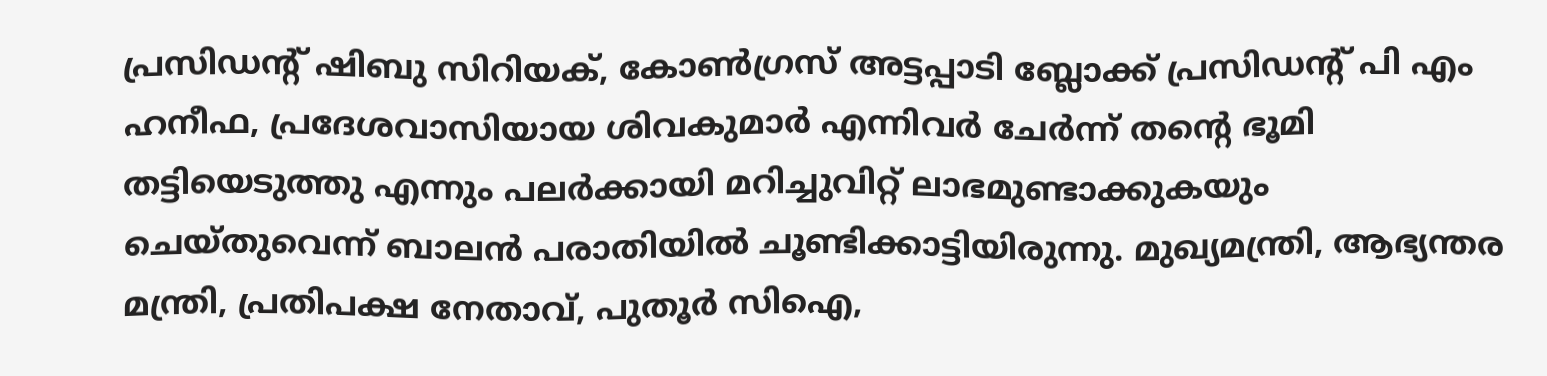പ്രസിഡന്റ് ഷിബു സിറിയക്, കോണ്‍ഗ്രസ് അട്ടപ്പാടി ബ്ലോക്ക് പ്രസിഡന്റ് പി എം ഹനീഫ, പ്രദേശവാസിയായ ശിവകുമാര്‍ എന്നിവര്‍ ചേര്‍ന്ന് തന്റെ ഭൂമി തട്ടിയെടുത്തു എന്നും പലര്‍ക്കായി മറിച്ചുവിറ്റ് ലാഭമുണ്ടാക്കുകയും ചെയ്തുവെന്ന് ബാലന്‍ പരാതിയില്‍ ചൂണ്ടിക്കാട്ടിയിരുന്നു. മുഖ്യമന്ത്രി, ആഭ്യന്തര മന്ത്രി, പ്രതിപക്ഷ നേതാവ്, പുതൂര്‍ സിഐ,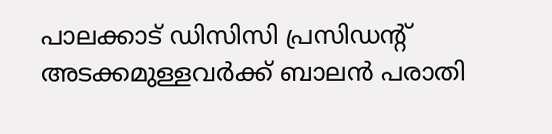പാലക്കാട് ഡിസിസി പ്രസിഡന്റ് അടക്കമുള്ളവര്‍ക്ക് ബാലന്‍ പരാതി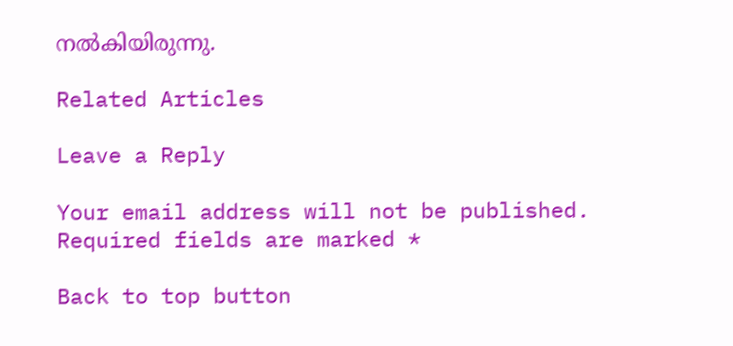നല്‍കിയിരുന്നു.

Related Articles

Leave a Reply

Your email address will not be published. Required fields are marked *

Back to top button